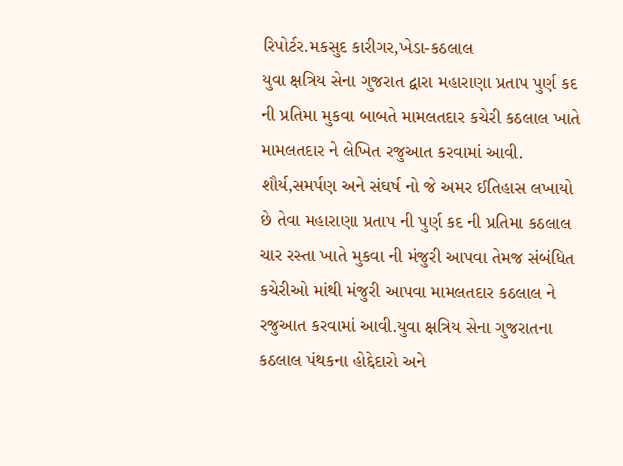રિપોર્ટર.મકસુદ કારીગર,ખેડા-કઠલાલ
યુવા ક્ષત્રિય સેના ગુજરાત દ્વારા મહારાણા પ્રતાપ પુર્ણ કદ ની પ્રતિમા મુકવા બાબતે મામલતદાર કચેરી કઠલાલ ખાતે મામલતદાર ને લેખિત રજુઆત કરવામાં આવી. શૌર્ય,સમર્પણ અને સંઘર્ષ નો જે અમર ઈતિહાસ લખાયો છે તેવા મહારાણા પ્રતાપ ની પુર્ણ કદ ની પ્રતિમા કઠલાલ ચાર રસ્તા ખાતે મુકવા ની મંજુરી આપવા તેમજ સંબંધિત કચેરીઓ માંથી મંજુરી આપવા મામલતદાર કઠલાલ ને રજુઆત કરવામાં આવી.યુવા ક્ષત્રિય સેના ગુજરાતના કઠલાલ પંથકના હોદ્દેદારો અને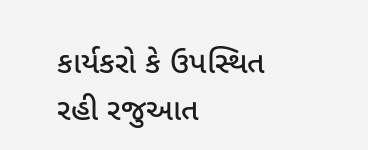કાર્યકરો કે ઉપસ્થિત રહી રજુઆત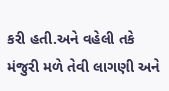કરી હતી.અને વહેલી તકે મંજુરી મળે તેવી લાગણી અને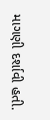માગણી દર્શાવી હતી.